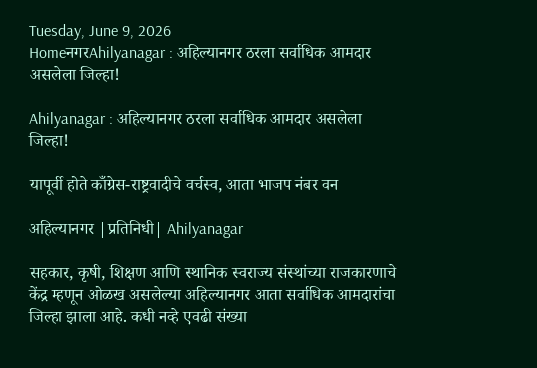Tuesday, June 9, 2026
HomeनगरAhilyanagar : अहिल्यानगर ठरला सर्वाधिक आमदार असलेला जिल्हा!

Ahilyanagar : अहिल्यानगर ठरला सर्वाधिक आमदार असलेला जिल्हा!

यापूर्वी होते काँग्रेस-राष्ट्रवादीचे वर्चस्व, आता भाजप नंबर वन

अहिल्यानगर |प्रतिनिधी| Ahilyanagar

सहकार, कृषी, शिक्षण आणि स्थानिक स्वराज्य संस्थांच्या राजकारणाचे केंद्र म्हणून ओळख असलेल्या अहिल्यानगर आता सर्वाधिक आमदारांचा जिल्हा झाला आहे. कधी नव्हे एवढी संख्या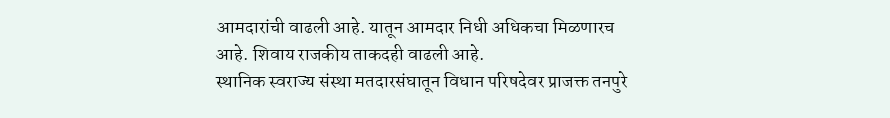आमदारांची वाढली आहे. यातून आमदार निधी अधिकचा मिळणारच आहे. शिवाय राजकीय ताकदही वाढली आहे.
स्थानिक स्वराज्य संस्था मतदारसंघातून विधान परिषदेवर प्राजक्त तनपुरे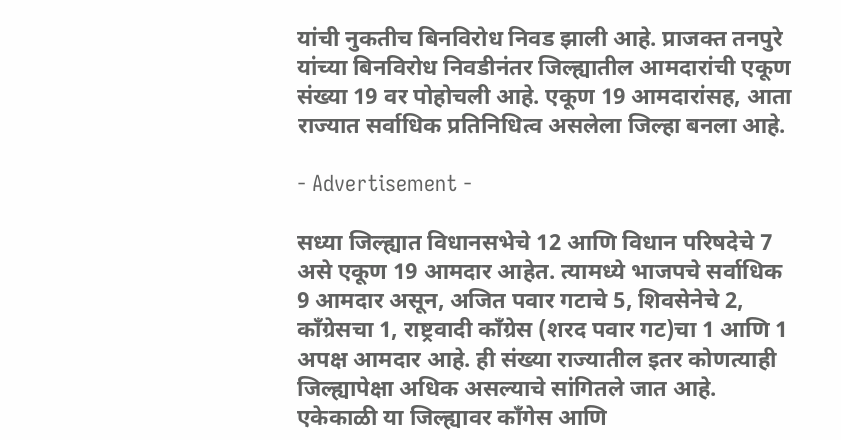यांची नुकतीच बिनविरोध निवड झाली आहे. प्राजक्त तनपुरे यांच्या बिनविरोध निवडीनंतर जिल्ह्यातील आमदारांची एकूण संख्या 19 वर पोहोचली आहे. एकूण 19 आमदारांसह, आता राज्यात सर्वाधिक प्रतिनिधित्व असलेला जिल्हा बनला आहे.

- Advertisement -

सध्या जिल्ह्यात विधानसभेचे 12 आणि विधान परिषदेचे 7 असे एकूण 19 आमदार आहेत. त्यामध्ये भाजपचे सर्वाधिक 9 आमदार असून, अजित पवार गटाचे 5, शिवसेनेचे 2, काँग्रेसचा 1, राष्ट्रवादी काँग्रेस (शरद पवार गट)चा 1 आणि 1 अपक्ष आमदार आहे. ही संख्या राज्यातील इतर कोणत्याही जिल्ह्यापेक्षा अधिक असल्याचे सांगितले जात आहे. एकेकाळी या जिल्ह्यावर काँगेस आणि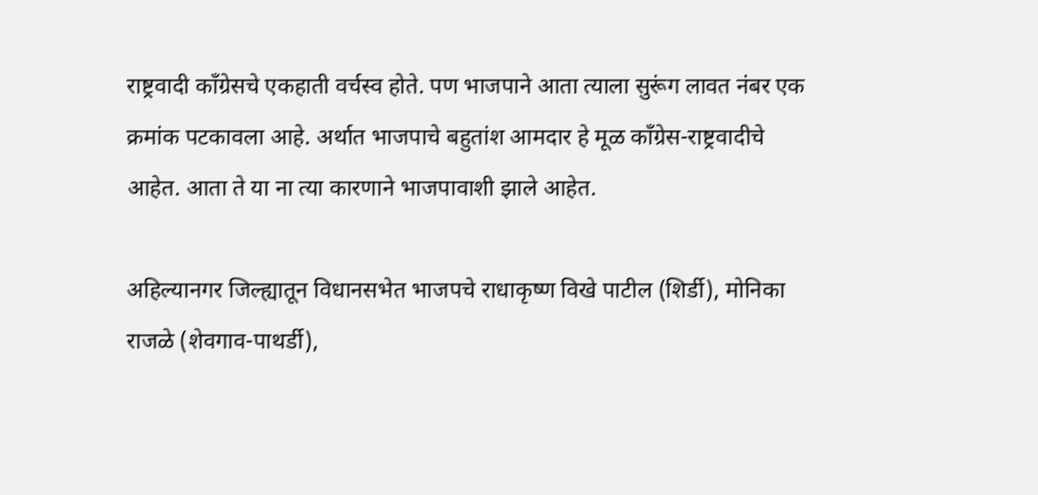राष्ट्रवादी काँग्रेसचे एकहाती वर्चस्व होते. पण भाजपाने आता त्याला सुरूंग लावत नंबर एक क्रमांक पटकावला आहे. अर्थात भाजपाचे बहुतांश आमदार हे मूळ काँग्रेस-राष्ट्रवादीचे आहेत. आता ते या ना त्या कारणाने भाजपावाशी झाले आहेत.

अहिल्यानगर जिल्ह्यातून विधानसभेत भाजपचे राधाकृष्ण विखे पाटील (शिर्डी), मोनिका राजळे (शेवगाव-पाथर्डी),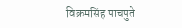विक्रमसिंह पाचपुते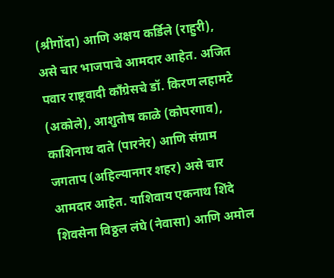(श्रीगोंदा) आणि अक्षय कर्डिले (राहुरी), असे चार भाजपाचे आमदार आहेत. अजित पवार राष्ट्रवादी काँग्रेसचे डॉ. किरण लहामटे (अकोले), आशुतोष काळे (कोपरगाव), काशिनाथ दाते (पारनेर) आणि संग्राम जगताप (अहिल्यानगर शहर) असे चार आमदार आहेत. याशिवाय एकनाथ शिंदे शिवसेना विठ्ठल लंघे (नेवासा) आणि अमोल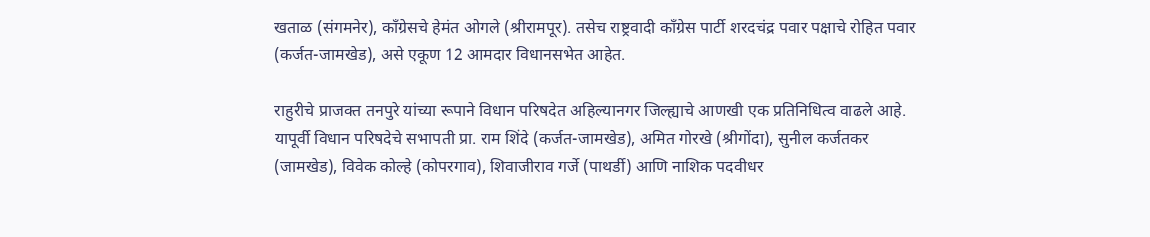खताळ (संगमनेर), काँग्रेसचे हेमंत ओगले (श्रीरामपूर). तसेच राष्ट्रवादी काँग्रेस पार्टी शरदचंद्र पवार पक्षाचे रोहित पवार (कर्जत-जामखेड), असे एकूण 12 आमदार विधानसभेत आहेत.

राहुरीचे प्राजक्त तनपुरे यांच्या रूपाने विधान परिषदेत अहिल्यानगर जिल्ह्याचे आणखी एक प्रतिनिधित्व वाढले आहे. यापूर्वी विधान परिषदेचे सभापती प्रा. राम शिंदे (कर्जत-जामखेड), अमित गोरखे (श्रीगोंदा), सुनील कर्जतकर (जामखेड), विवेक कोल्हे (कोपरगाव), शिवाजीराव गर्जे (पाथर्डी) आणि नाशिक पदवीधर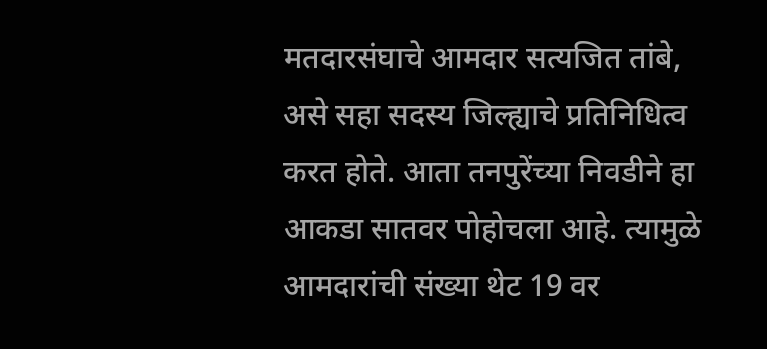मतदारसंघाचे आमदार सत्यजित तांबे, असे सहा सदस्य जिल्ह्याचे प्रतिनिधित्व करत होते. आता तनपुरेंच्या निवडीने हा आकडा सातवर पोहोचला आहे. त्यामुळे आमदारांची संख्या थेट 19 वर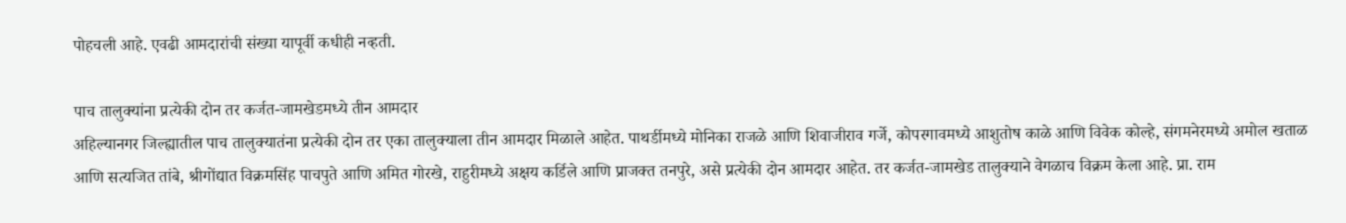पोहचली आहे. एवढी आमदारांची संख्या यापूर्वी कधीही नव्हती.

पाच तालुक्यांना प्रत्येकी दोन तर कर्जत-जामखेडमध्ये तीन आमदार
अहिल्यानगर जिल्ह्यातील पाच तालुक्यातंना प्रत्येकी दोन तर एका तालुक्याला तीन आमदार मिळाले आहेत. पाथर्डीमध्ये मोनिका राजळे आणि शिवाजीराव गर्जे, कोपरगावमध्ये आशुतोष काळे आणि विवेक कोल्हे, संगमनेरमध्ये अमोल खताळ आणि सत्यजित तांबे, श्रीगोंद्यात विक्रमसिंह पाचपुते आणि अमित गोरखे, राहुरीमध्ये अक्षय कर्डिले आणि प्राजक्त तनपुरे, असे प्रत्येकी दोन आमदार आहेत. तर कर्जत-जामखेड तालुक्याने वेगळाच विक्रम केला आहे. प्रा. राम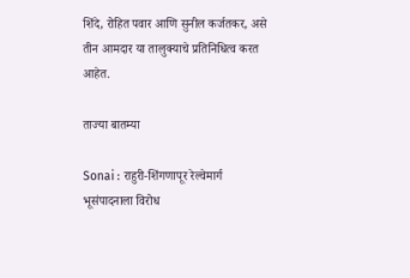शिंदे, रोहित पवार आणि सुनील कर्जतकर, असे तीन आमदार या तालुक्याचे प्रतिनिधित्व करत आहेत.

ताज्या बातम्या

Sonai : राहुरी-शिंगणापूर रेल्वेमार्ग भूसंपादनाला विरोध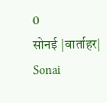0
सोनई |वार्ताहर| Sonai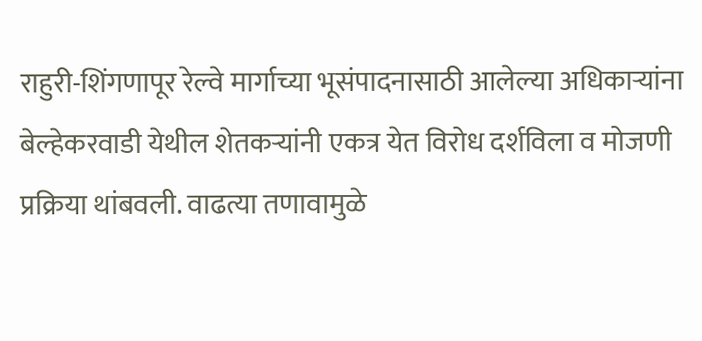राहुरी-शिंगणापूर रेल्वे मार्गाच्या भूसंपादनासाठी आलेल्या अधिकार्‍यांना बेल्हेकरवाडी येथील शेतकर्‍यांनी एकत्र येत विरोध दर्शविला व मोजणी प्रक्रिया थांबवली. वाढत्या तणावामुळे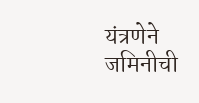यंत्रणेने जमिनीची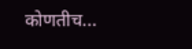कोणतीच...